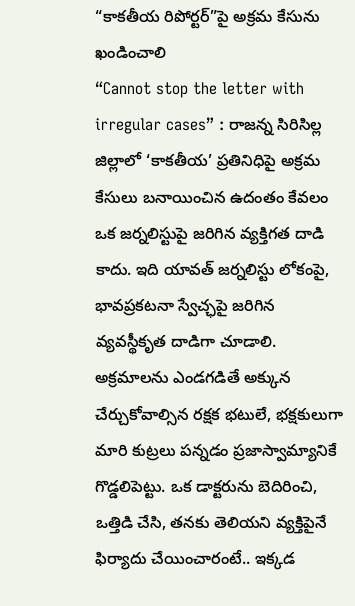“కాకతీయ రిపోర్టర్”పై అక్రమ కేసును ఖండించాలి
“Cannot stop the letter with irregular cases” : రాజన్న సిరిసిల్ల జిల్లాలో ‘కాకతీయ’ ప్రతినిధిపై అక్రమ కేసులు బనాయించిన ఉదంతం కేవలం ఒక జర్నలిస్టుపై జరిగిన వ్యక్తిగత దాడి కాదు. ఇది యావత్ జర్నలిస్టు లోకంపై, భావప్రకటనా స్వేచ్ఛపై జరిగిన వ్యవస్థీకృత దాడిగా చూడాలి. అక్రమాలను ఎండగడితే అక్కున చేర్చుకోవాల్సిన రక్షక భటులే, భక్షకులుగా మారి కుట్రలు పన్నడం ప్రజాస్వామ్యానికే గొడ్డలిపెట్టు. ఒక డాక్టరును బెదిరించి, ఒత్తిడి చేసి, తనకు తెలియని వ్యక్తిపైనే ఫిర్యాదు చేయించారంటే.. ఇక్కడ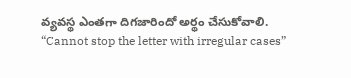వ్యవస్థ ఎంతగా దిగజారిందో అర్థం చేసుకోవాలి.
“Cannot stop the letter with irregular cases”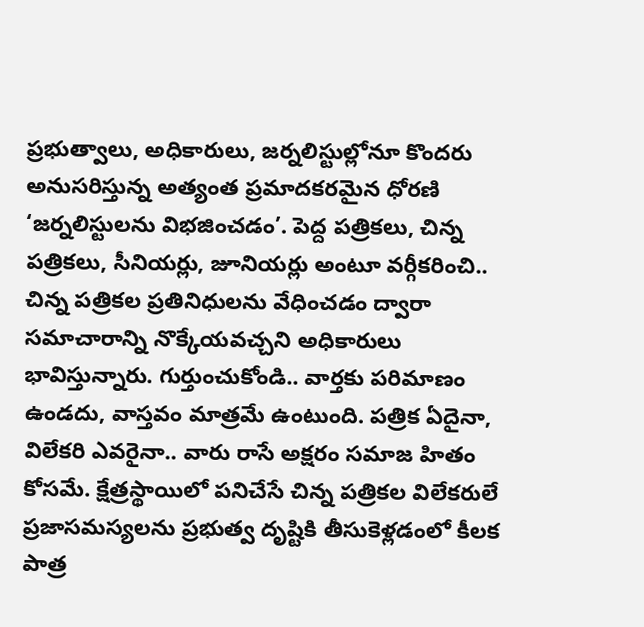ప్రభుత్వాలు, అధికారులు, జర్నలిస్టుల్లోనూ కొందరు అనుసరిస్తున్న అత్యంత ప్రమాదకరమైన ధోరణి ‘జర్నలిస్టులను విభజించడం’. పెద్ద పత్రికలు, చిన్న పత్రికలు, సీనియర్లు, జూనియర్లు అంటూ వర్గీకరించి.. చిన్న పత్రికల ప్రతినిధులను వేధించడం ద్వారా సమాచారాన్ని నొక్కేయవచ్చని అధికారులు భావిస్తున్నారు. గుర్తుంచుకోండి.. వార్తకు పరిమాణం ఉండదు, వాస్తవం మాత్రమే ఉంటుంది. పత్రిక ఏదైనా, విలేకరి ఎవరైనా.. వారు రాసే అక్షరం సమాజ హితం కోసమే. క్షేత్రస్థాయిలో పనిచేసే చిన్న పత్రికల విలేకరులే ప్రజాసమస్యలను ప్రభుత్వ దృష్టికి తీసుకెళ్లడంలో కీలక పాత్ర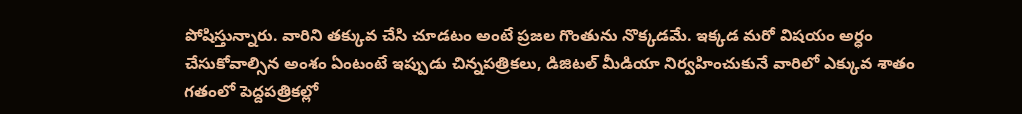పోషిస్తున్నారు. వారిని తక్కువ చేసి చూడటం అంటే ప్రజల గొంతును నొక్కడమే. ఇక్కడ మరో విషయం అర్ధం చేసుకోవాల్సిన అంశం ఏంటంటే ఇప్పుడు చిన్నపత్రికలు, డిజిటల్ మీడియా నిర్వహించుకునే వారిలో ఎక్కువ శాతం గతంలో పెద్దపత్రికల్లో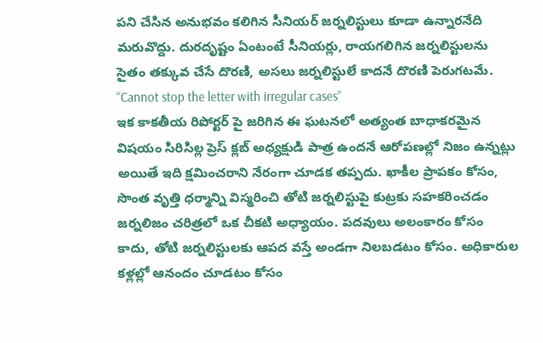పని చేసిన అనుభవం కలిగిన సీనియర్ జర్నలిస్టులు కూడా ఉన్నారనేది మరువొద్దు. దురదృష్టం ఏంటంటే సీనియర్లు, రాయగలిగిన జర్నలిస్టులను సైతం తక్కువ చేసే దొరణి, అసలు జర్నలిస్టులే కాదనే దొరణి పెరుగటమే.
“Cannot stop the letter with irregular cases”
ఇక కాకతీయ రిపోర్టర్ పై జరిగిన ఈ ఘటనలో అత్యంత బాధాకరమైన విషయం సిరిసిల్ల ప్రెస్ క్లబ్ అధ్యక్షుడి పాత్ర ఉందనే ఆరోపణల్లో నిజం ఉన్నట్లు అయితే ఇది క్షమించరాని నేరంగా చూడక తప్పదు. ఖాకీల ప్రాపకం కోసం, సొంత వృత్తి ధర్మాన్ని విస్మరించి తోటి జర్నలిస్టుపై కుట్రకు సహకరించడం జర్నలిజం చరిత్రలో ఒక చీకటి అధ్యాయం. పదవులు అలంకారం కోసం కాదు, తోటి జర్నలిస్టులకు ఆపద వస్తే అండగా నిలబడటం కోసం. అధికారుల కళ్లల్లో ఆనందం చూడటం కోసం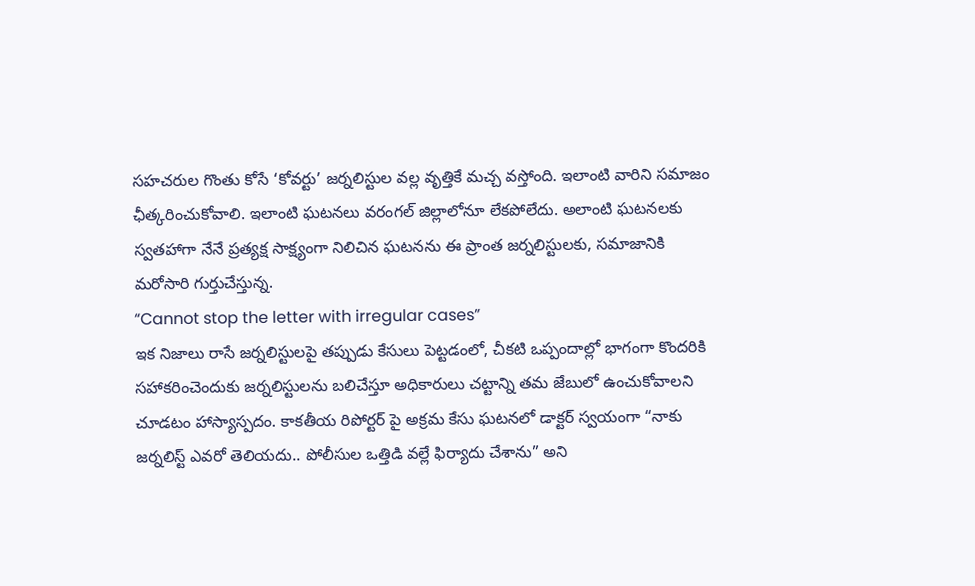సహచరుల గొంతు కోసే ‘కోవర్టు’ జర్నలిస్టుల వల్ల వృత్తికే మచ్చ వస్తోంది. ఇలాంటి వారిని సమాజం ఛీత్కరించుకోవాలి. ఇలాంటి ఘటనలు వరంగల్ జిల్లాలోనూ లేకపోలేదు. అలాంటి ఘటనలకు స్వతహాగా నేనే ప్రత్యక్ష సాక్ష్యంగా నిలిచిన ఘటనను ఈ ప్రాంత జర్నలిస్టులకు, సమాజానికి మరోసారి గుర్తుచేస్తున్న.
“Cannot stop the letter with irregular cases”
ఇక నిజాలు రాసే జర్నలిస్టులపై తప్పుడు కేసులు పెట్టడంలో, చీకటి ఒప్పందాల్లో భాగంగా కొందరికి సహాకరించెందుకు జర్నలిస్టులను బలిచేస్తూ అధికారులు చట్టాన్ని తమ జేబులో ఉంచుకోవాలని చూడటం హాస్యాస్పదం. కాకతీయ రిపోర్టర్ పై అక్రమ కేసు ఘటనలో డాక్టర్ స్వయంగా “నాకు జర్నలిస్ట్ ఎవరో తెలియదు.. పోలీసుల ఒత్తిడి వల్లే ఫిర్యాదు చేశాను” అని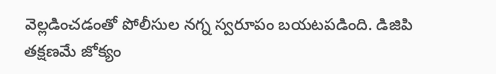వెల్లడించడంతో పోలీసుల నగ్న స్వరూపం బయటపడింది. డిజిపి తక్షణమే జోక్యం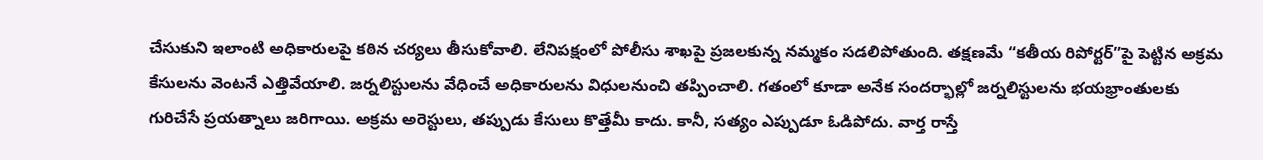చేసుకుని ఇలాంటి అధికారులపై కఠిన చర్యలు తీసుకోవాలి. లేనిపక్షంలో పోలీసు శాఖపై ప్రజలకున్న నమ్మకం సడలిపోతుంది. తక్షణమే “కతీయ రిపోర్టర్”పై పెట్టిన అక్రమ కేసులను వెంటనే ఎత్తివేయాలి. జర్నలిస్టులను వేధించే అధికారులను విధులనుంచి తప్పించాలి. గతంలో కూడా అనేక సందర్భాల్లో జర్నలిస్టులను భయభ్రాంతులకు గురిచేసే ప్రయత్నాలు జరిగాయి. అక్రమ అరెస్టులు, తప్పుడు కేసులు కొత్తేమీ కాదు. కానీ, సత్యం ఎప్పుడూ ఓడిపోదు. వార్త రాస్తే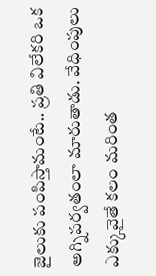జైలుకు పంపిస్తామంటే.. ప్రతి విలేకరి ఒక అగ్నిపర్వతంలా మారుతాడు. వేధింపులు ఎక్కువైతే కలం మరింత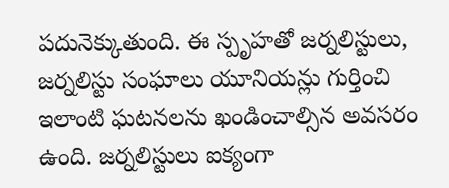పదునెక్కుతుంది. ఈ స్పృహతో జర్నలిస్టులు, జర్నలిస్టు సంఘాలు యూనియన్లు గుర్తించి ఇలాంటి ఘటనలను ఖండించాల్సిన అవసరం ఉంది. జర్నలిస్టులు ఐక్యంగా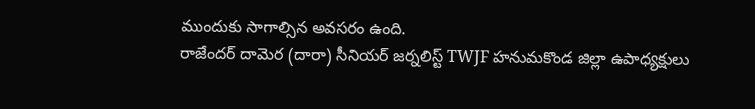ముందుకు సాగాల్సిన అవసరం ఉంది.
రాజేందర్ దామెర (దారా) సీనియర్ జర్నలిస్ట్ TWJF హనుమకొండ జిల్లా ఉపాధ్యక్షులు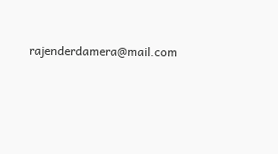rajenderdamera@mail.com